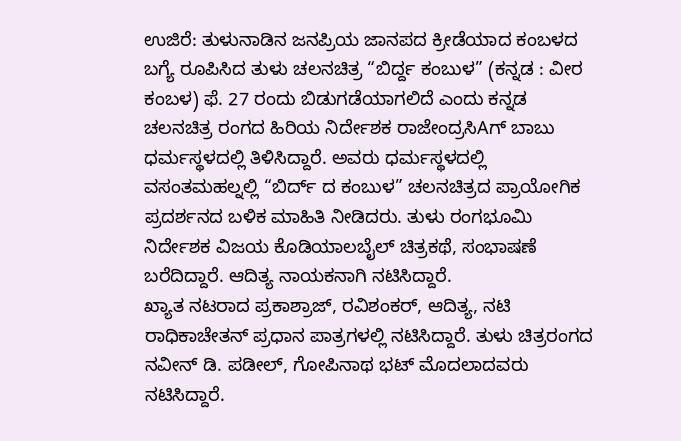ಉಜಿರೆ: ತುಳುನಾಡಿನ ಜನಪ್ರಿಯ ಜಾನಪದ ಕ್ರೀಡೆಯಾದ ಕಂಬಳದ ಬಗ್ಯೆ ರೂಪಿಸಿದ ತುಳು ಚಲನಚಿತ್ರ “ಬಿರ್ದ್ದ ಕಂಬುಳ” (ಕನ್ನಡ : ವೀರ ಕಂಬಳ) ಫೆ. 27 ರಂದು ಬಿಡುಗಡೆಯಾಗಲಿದೆ ಎಂದು ಕನ್ನಡ ಚಲನಚಿತ್ರ ರಂಗದ ಹಿರಿಯ ನಿರ್ದೇಶಕ ರಾಜೇಂದ್ರಸಿAಗ್ ಬಾಬು ಧರ್ಮಸ್ಥಳದಲ್ಲಿ ತಿಳಿಸಿದ್ದಾರೆ. ಅವರು ಧರ್ಮಸ್ಥಳದಲ್ಲಿ ವಸಂತಮಹಲ್ನಲ್ಲಿ “ಬಿರ್ದ್ ದ ಕಂಬುಳ” ಚಲನಚಿತ್ರದ ಪ್ರಾಯೋಗಿಕ ಪ್ರದರ್ಶನದ ಬಳಿಕ ಮಾಹಿತಿ ನೀಡಿದರು. ತುಳು ರಂಗಭೂಮಿ ನಿರ್ದೇಶಕ ವಿಜಯ ಕೊಡಿಯಾಲಬೈಲ್ ಚಿತ್ರಕಥೆ, ಸಂಭಾಷಣೆ ಬರೆದಿದ್ದಾರೆ. ಆದಿತ್ಯ ನಾಯಕನಾಗಿ ನಟಿಸಿದ್ದಾರೆ.
ಖ್ಯಾತ ನಟರಾದ ಪ್ರಕಾಶ್ರಾಜ್, ರವಿಶಂಕರ್, ಆದಿತ್ಯ, ನಟಿ ರಾಧಿಕಾಚೇತನ್ ಪ್ರಧಾನ ಪಾತ್ರಗಳಲ್ಲಿ ನಟಿಸಿದ್ದಾರೆ. ತುಳು ಚಿತ್ರರಂಗದ ನವೀನ್ ಡಿ. ಪಡೀಲ್, ಗೋಪಿನಾಥ ಭಟ್ ಮೊದಲಾದವರು ನಟಿಸಿದ್ದಾರೆ.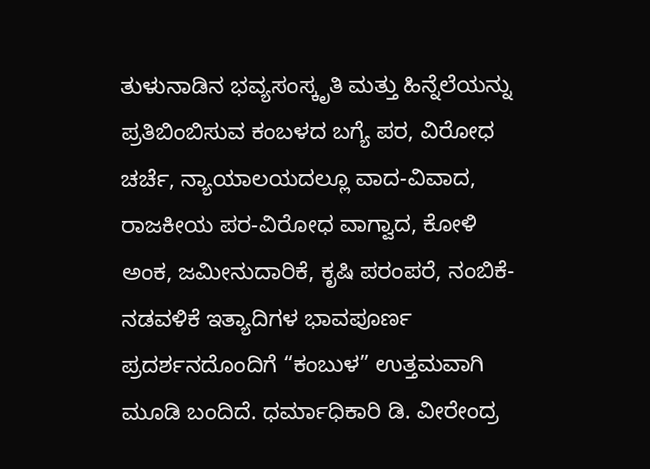ತುಳುನಾಡಿನ ಭವ್ಯಸಂಸ್ಕೃತಿ ಮತ್ತು ಹಿನ್ನೆಲೆಯನ್ನು ಪ್ರತಿಬಿಂಬಿಸುವ ಕಂಬಳದ ಬಗ್ಯೆ ಪರ, ವಿರೋಧ ಚರ್ಚೆ, ನ್ಯಾಯಾಲಯದಲ್ಲೂ ವಾದ-ವಿವಾದ, ರಾಜಕೀಯ ಪರ-ವಿರೋಧ ವಾಗ್ವಾದ, ಕೋಳಿ ಅಂಕ, ಜಮೀನುದಾರಿಕೆ, ಕೃಷಿ ಪರಂಪರೆ, ನಂಬಿಕೆ-ನಡವಳಿಕೆ ಇತ್ಯಾದಿಗಳ ಭಾವಪೂರ್ಣ ಪ್ರದರ್ಶನದೊಂದಿಗೆ “ಕಂಬುಳ” ಉತ್ತಮವಾಗಿ ಮೂಡಿ ಬಂದಿದೆ. ಧರ್ಮಾಧಿಕಾರಿ ಡಿ. ವೀರೇಂದ್ರ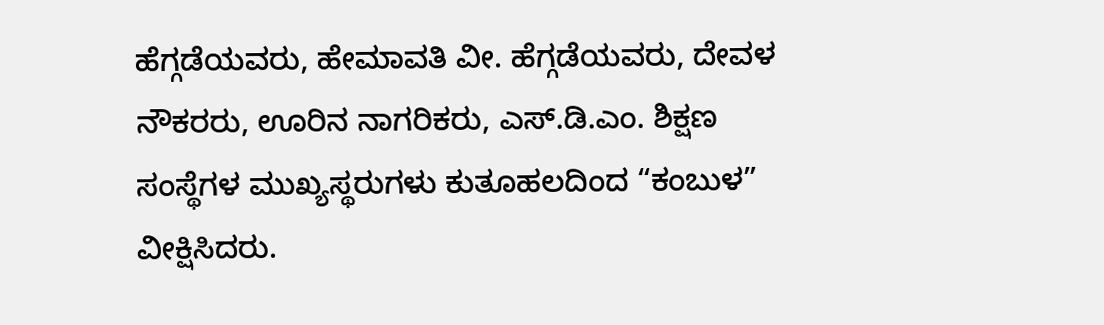ಹೆಗ್ಗಡೆಯವರು, ಹೇಮಾವತಿ ವೀ. ಹೆಗ್ಗಡೆಯವರು, ದೇವಳ ನೌಕರರು, ಊರಿನ ನಾಗರಿಕರು, ಎಸ್.ಡಿ.ಎಂ. ಶಿಕ್ಷಣ ಸಂಸ್ಥೆಗಳ ಮುಖ್ಯಸ್ಥರುಗಳು ಕುತೂಹಲದಿಂದ “ಕಂಬುಳ” ವೀಕ್ಷಿಸಿದರು.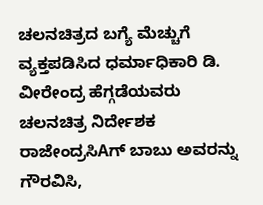ಚಲನಚಿತ್ರದ ಬಗ್ಯೆ ಮೆಚ್ಚುಗೆ ವ್ಯಕ್ತಪಡಿಸಿದ ಧರ್ಮಾಧಿಕಾರಿ ಡಿ. ವೀರೇಂದ್ರ ಹೆಗ್ಗಡೆಯವರು ಚಲನಚಿತ್ರ ನಿರ್ದೇಶಕ ರಾಜೇಂದ್ರಸಿAಗ್ ಬಾಬು ಅವರನ್ನು ಗೌರವಿಸಿ,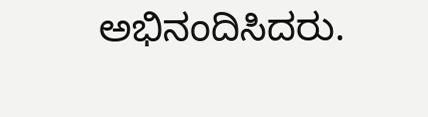ಅಭಿನಂದಿಸಿದರು.